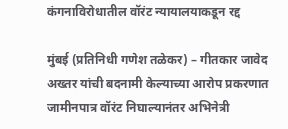कंगनाविरोधातील वॉरंट न्यायालयाकडून रद्द

मुंबई (प्रतिनिधी गणेश तळेकर) – गीतकार जावेद अख्तर यांची बदनामी केल्याच्या आरोप प्रकरणात जामीनपात्र वॉरंट निघाल्यानंतर अभिनेत्री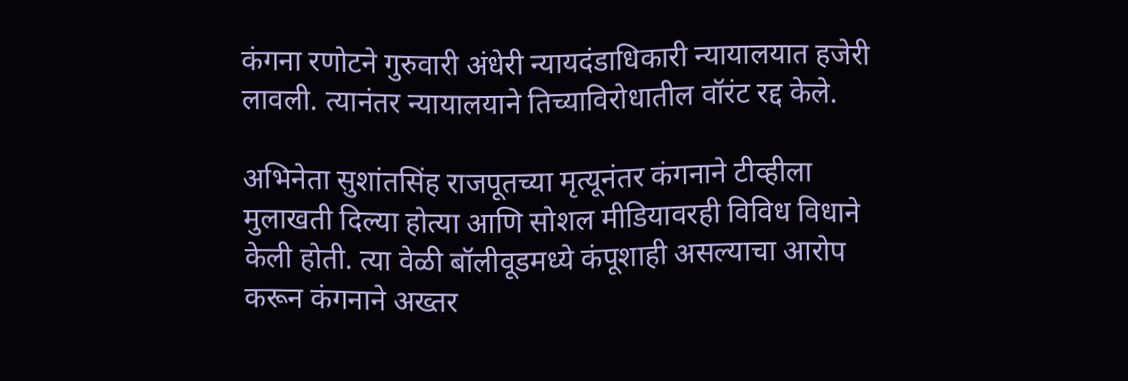कंगना रणोटने गुरुवारी अंधेरी न्यायदंडाधिकारी न्यायालयात हजेरी लावली. त्यानंतर न्यायालयाने तिच्याविरोधातील वॉरंट रद्द केले.

अभिनेता सुशांतसिंह राजपूतच्या मृत्यूनंतर कंगनाने टीव्हीला मुलाखती दिल्या होत्या आणि सोशल मीडियावरही विविध विधाने केली होती. त्या वेळी बॉलीवूडमध्ये कंपूशाही असल्याचा आरोप करून कंगनाने अख्तर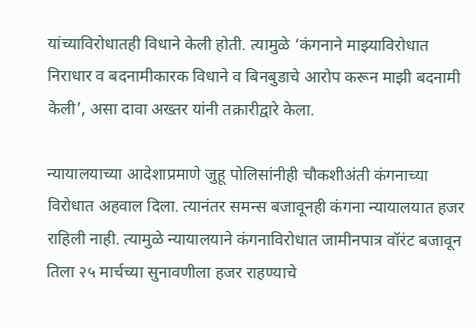यांच्याविरोधातही विधाने केली होती. त्यामुळे ‘कंगनाने माझ्याविरोधात निराधार व बदनामीकारक विधाने व बिनबुडाचे आरोप करून माझी बदनामी केली’, असा दावा अख्तर यांनी तक्रारीद्वारे केला.

न्यायालयाच्या आदेशाप्रमाणे जुहू पोलिसांनीही चौकशीअंती कंगनाच्या विरोधात अहवाल दिला. त्यानंतर समन्स बजावूनही कंगना न्यायालयात हजर राहिली नाही. त्यामुळे न्यायालयाने कंगनाविरोधात जामीनपात्र वॉरंट बजावून तिला २५ मार्चच्या सुनावणीला हजर राहण्याचे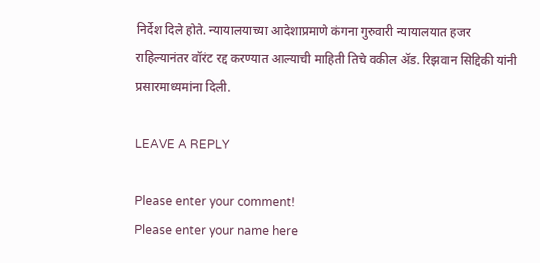निर्देश दिले होते. न्यायालयाच्या आदेशाप्रमाणे कंगना गुरुवारी न्यायालयात हजर राहिल्यानंतर वॉरंट रद्द करण्यात आल्याची माहिती तिचे वकील ॲड. रिझवान सिद्दिकी यांनी प्रसारमाध्यमांना दिली.

LEAVE A REPLY

Please enter your comment!
Please enter your name here